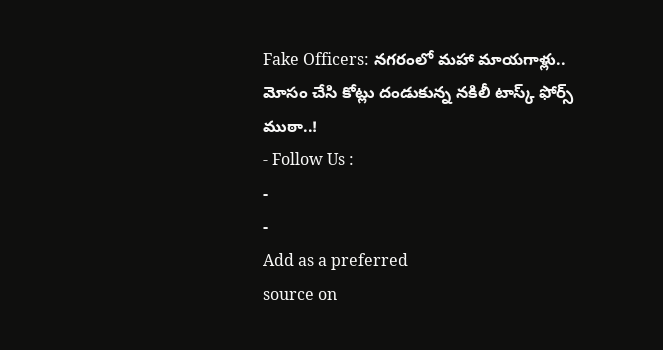Fake Officers: నగరంలో మహా మాయగాళ్లు.. మోసం చేసి కోట్లు దండుకున్న నకిలీ టాస్క్ ఫోర్స్ ముఠా..!
- Follow Us :
-
-
Add as a preferred
source on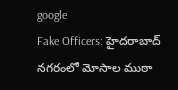google
Fake Officers: హైదరాబాద్ నగరంలో మోసాల ముఠా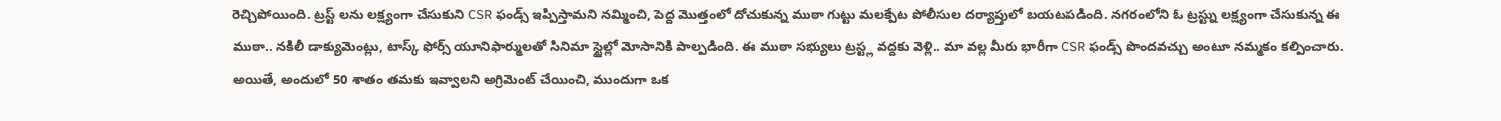రెచ్చిపోయింది. ట్రస్ట్ లను లక్ష్యంగా చేసుకుని CSR ఫండ్స్ ఇప్పిస్తామని నమ్మించి, పెద్ద మొత్తంలో దోచుకున్న ముఠా గుట్టు మలక్పేట పోలీసుల దర్యాప్తులో బయటపడింది. నగరంలోని ఓ ట్రస్ట్ను లక్ష్యంగా చేసుకున్న ఈ ముఠా.. నకిలీ డాక్యుమెంట్లు, టాస్క్ ఫోర్స్ యూనిఫార్ములతో సినిమా స్టైల్లో మోసానికి పాల్పడింది. ఈ ముఠా సభ్యులు ట్రస్ట్ల వద్దకు వెళ్లి.. మా వల్ల మీరు భారీగా CSR ఫండ్స్ పొందవచ్చు అంటూ నమ్మకం కల్పించారు. అయితే, అందులో 50 శాతం తమకు ఇవ్వాలని అగ్రిమెంట్ చేయించి, ముందుగా ఒక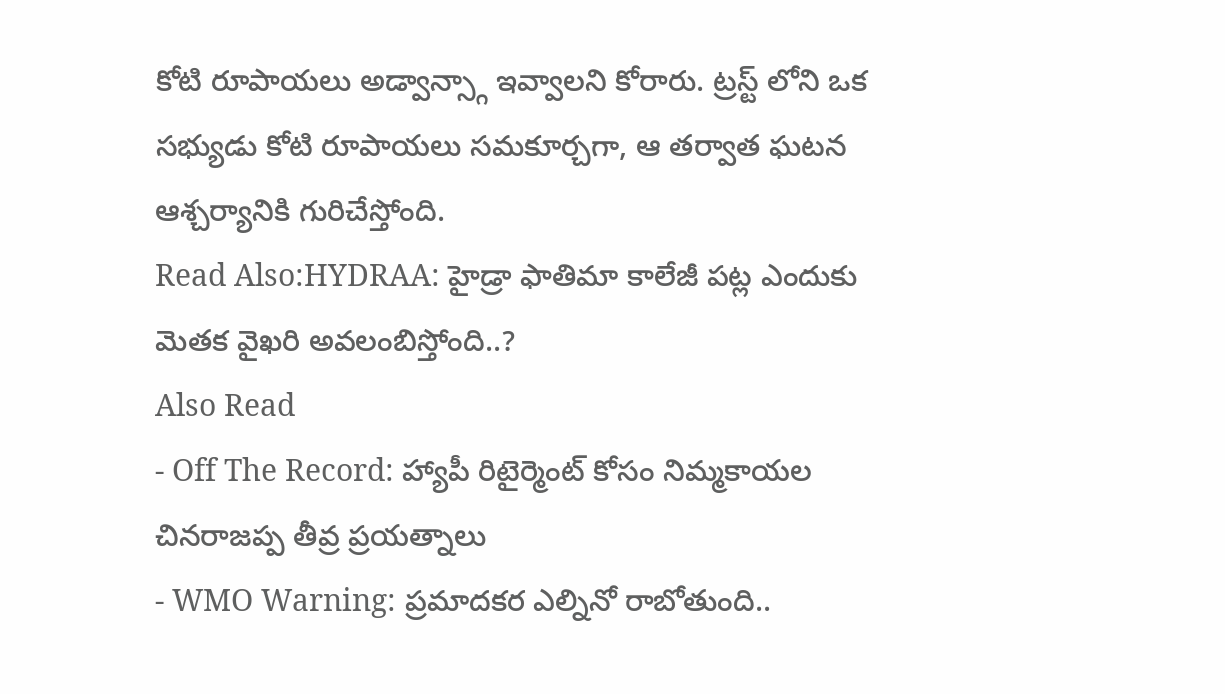కోటి రూపాయలు అడ్వాన్స్గా ఇవ్వాలని కోరారు. ట్రస్ట్ లోని ఒక సభ్యుడు కోటి రూపాయలు సమకూర్చగా, ఆ తర్వాత ఘటన ఆశ్చర్యానికి గురిచేస్తోంది.
Read Also:HYDRAA: హైడ్రా ఫాతిమా కాలేజీ పట్ల ఎందుకు మెతక వైఖరి అవలంబిస్తోంది..?
Also Read
- Off The Record: హ్యాపీ రిటైర్మెంట్ కోసం నిమ్మకాయల చినరాజప్ప తీవ్ర ప్రయత్నాలు
- WMO Warning: ప్రమాదకర ఎల్నినో రాబోతుంది..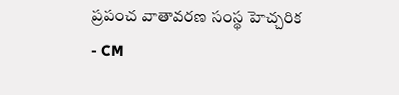ప్రపంచ వాతావరణ సంస్థ హెచ్చరిక
- CM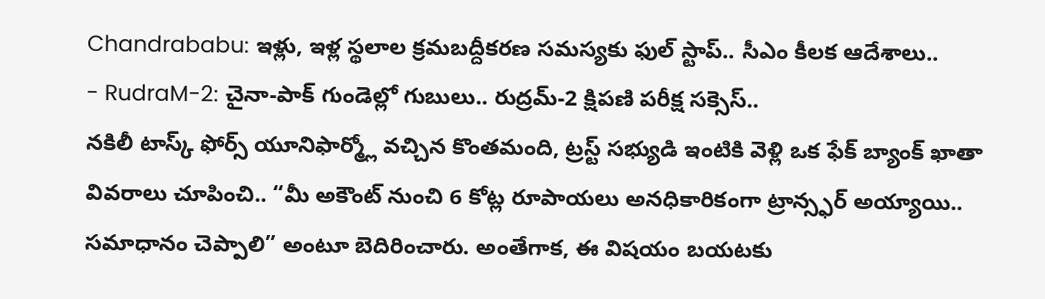Chandrababu: ఇళ్లు, ఇళ్ల స్థలాల క్రమబద్దీకరణ సమస్యకు ఫుల్ స్టాప్.. సీఎం కీలక ఆదేశాలు..
- RudraM-2: చైనా-పాక్ గుండెల్లో గుబులు.. రుద్రమ్-2 క్షిపణి పరీక్ష సక్సెస్..
నకిలీ టాస్క్ ఫోర్స్ యూనిఫార్మ్లో వచ్చిన కొంతమంది, ట్రస్ట్ సభ్యుడి ఇంటికి వెళ్లి ఒక ఫేక్ బ్యాంక్ ఖాతా వివరాలు చూపించి.. “మీ అకౌంట్ నుంచి 6 కోట్ల రూపాయలు అనధికారికంగా ట్రాన్స్ఫర్ అయ్యాయి.. సమాధానం చెప్పాలి” అంటూ బెదిరించారు. అంతేగాక, ఈ విషయం బయటకు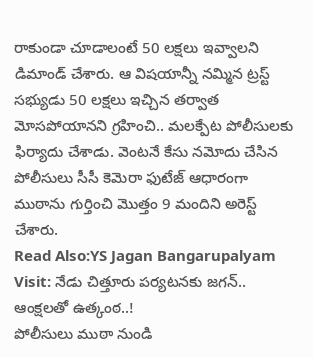రాకుండా చూడాలంటే 50 లక్షలు ఇవ్వాలని డిమాండ్ చేశారు. ఆ విషయాన్నీ నమ్మిన ట్రస్ట్ సభ్యుడు 50 లక్షలు ఇచ్చిన తర్వాత మోసపోయానని గ్రహించి.. మలక్పేట పోలీసులకు ఫిర్యాదు చేశాడు. వెంటనే కేసు నమోదు చేసిన పోలీసులు సీసీ కెమెరా ఫుటేజ్ ఆధారంగా ముఠాను గుర్తించి మొత్తం 9 మందిని అరెస్ట్ చేశారు.
Read Also:YS Jagan Bangarupalyam Visit: నేడు చిత్తూరు పర్యటనకు జగన్.. ఆంక్షలతో ఉత్కంఠ..!
పోలీసులు ముఠా నుండి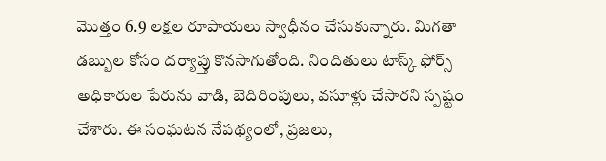మొత్తం 6.9 లక్షల రూపాయలు స్వాధీనం చేసుకున్నారు. మిగతా డబ్బుల కోసం దర్యాప్తు కొనసాగుతోంది. నిందితులు టాస్క్ ఫోర్స్ అధికారుల పేరును వాడి, బెదిరింపులు, వసూళ్లు చేసారని స్పష్టం చేశారు. ఈ సంఘటన నేపథ్యంలో, ప్రజలు,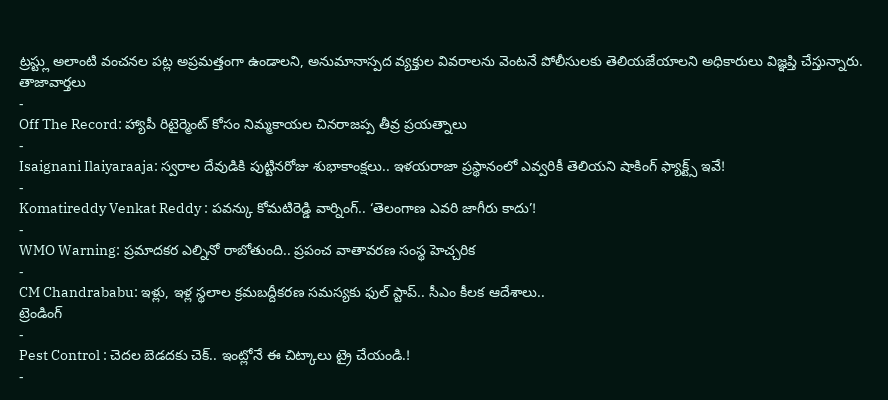ట్రస్ట్లు అలాంటి వంచనల పట్ల అప్రమత్తంగా ఉండాలని, అనుమానాస్పద వ్యక్తుల వివరాలను వెంటనే పోలీసులకు తెలియజేయాలని అధికారులు విజ్ఞప్తి చేస్తున్నారు.
తాజావార్తలు
-
Off The Record: హ్యాపీ రిటైర్మెంట్ కోసం నిమ్మకాయల చినరాజప్ప తీవ్ర ప్రయత్నాలు
-
Isaignani Ilaiyaraaja: స్వరాల దేవుడికి పుట్టినరోజు శుభాకాంక్షలు.. ఇళయరాజా ప్రస్థానంలో ఎవ్వరికీ తెలియని షాకింగ్ ఫ్యాక్ట్స్ ఇవే!
-
Komatireddy Venkat Reddy : పవన్కు కోమటిరెడ్డి వార్నింగ్.. ‘తెలంగాణ ఎవరి జాగీరు కాదు’!
-
WMO Warning: ప్రమాదకర ఎల్నినో రాబోతుంది.. ప్రపంచ వాతావరణ సంస్థ హెచ్చరిక
-
CM Chandrababu: ఇళ్లు, ఇళ్ల స్థలాల క్రమబద్దీకరణ సమస్యకు ఫుల్ స్టాప్.. సీఎం కీలక ఆదేశాలు..
ట్రెండింగ్
-
Pest Control : చెదల బెడదకు చెక్.. ఇంట్లోనే ఈ చిట్కాలు ట్రై చేయండి.!
-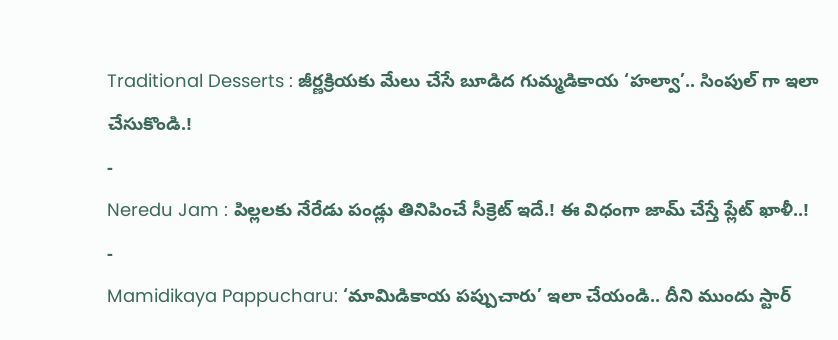Traditional Desserts : జీర్ణక్రియకు మేలు చేసే బూడిద గుమ్మడికాయ ‘హల్వా’.. సింపుల్ గా ఇలా చేసుకొండి.!
-
Neredu Jam : పిల్లలకు నేరేడు పండ్లు తినిపించే సీక్రెట్ ఇదే.! ఈ విధంగా జామ్ చేస్తే ప్లేట్ ఖాళీ..!
-
Mamidikaya Pappucharu: ‘మామిడికాయ పప్పుచారు’ ఇలా చేయండి.. దీని ముందు స్టార్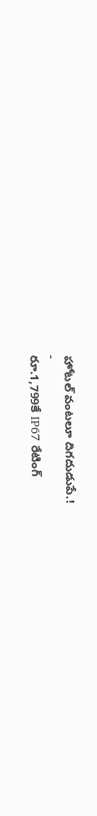హోటల్ వంటలూ దిగదుడుపే.!
-
రూ.1,799కే IP67 రేటింగ్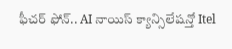ఫీచర్ ఫోన్.. AI నాయిస్ క్యాన్సిలేషన్తో Itel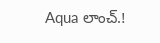Aqua లాంచ్.!